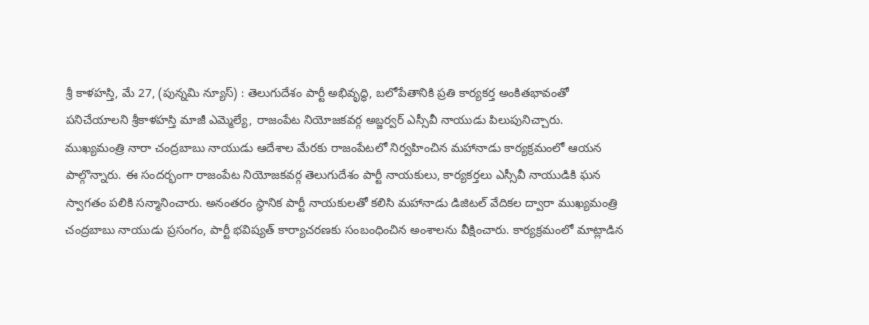శ్రీ కాళహస్తి, మే 27, (పున్నమి న్యూస్) : తెలుగుదేశం పార్టీ అభివృద్ధి, బలోపేతానికి ప్రతి కార్యకర్త అంకితభావంతో పనిచేయాలని శ్రీకాళహస్తి మాజీ ఎమ్మెల్యే, రాజంపేట నియోజకవర్గ అబ్జర్వర్ ఎస్సీవీ నాయుడు పిలుపునిచ్చారు. ముఖ్యమంత్రి నారా చంద్రబాబు నాయుడు ఆదేశాల మేరకు రాజంపేటలో నిర్వహించిన మహానాడు కార్యక్రమంలో ఆయన పాల్గొన్నారు. ఈ సందర్భంగా రాజంపేట నియోజకవర్గ తెలుగుదేశం పార్టీ నాయకులు, కార్యకర్తలు ఎస్సీవీ నాయుడికి ఘన స్వాగతం పలికి సన్మానించారు. అనంతరం స్థానిక పార్టీ నాయకులతో కలిసి మహానాడు డిజిటల్ వేదికల ద్వారా ముఖ్యమంత్రి చంద్రబాబు నాయుడు ప్రసంగం, పార్టీ భవిష్యత్ కార్యాచరణకు సంబంధించిన అంశాలను వీక్షించారు. కార్యక్రమంలో మాట్లాడిన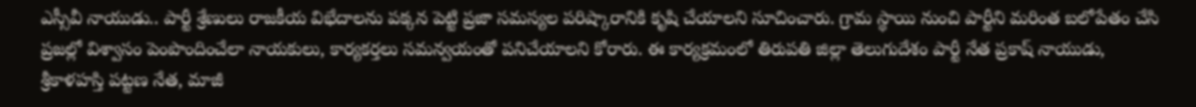ఎస్సీవీ నాయుడు.. పార్టీ శ్రేణులు రాజకీయ విభేదాలను పక్కన పెట్టి ప్రజా సమస్యల పరిష్కారానికి కృషి చేయాలని సూచించారు. గ్రామ స్థాయి నుంచి పార్టీని మరింత బలోపేతం చేసి ప్రజల్లో విశ్వాసం పెంపొందించేలా నాయకులు, కార్యకర్తలు సమన్వయంతో పనిచేయాలని కోరారు. ఈ కార్యక్రమంలో తిరుపతి జిల్లా తెలుగుదేశం పార్టీ నేత ప్రకాష్ నాయుడు, శ్రీకాళహస్తి పట్టణ నేత, మాజీ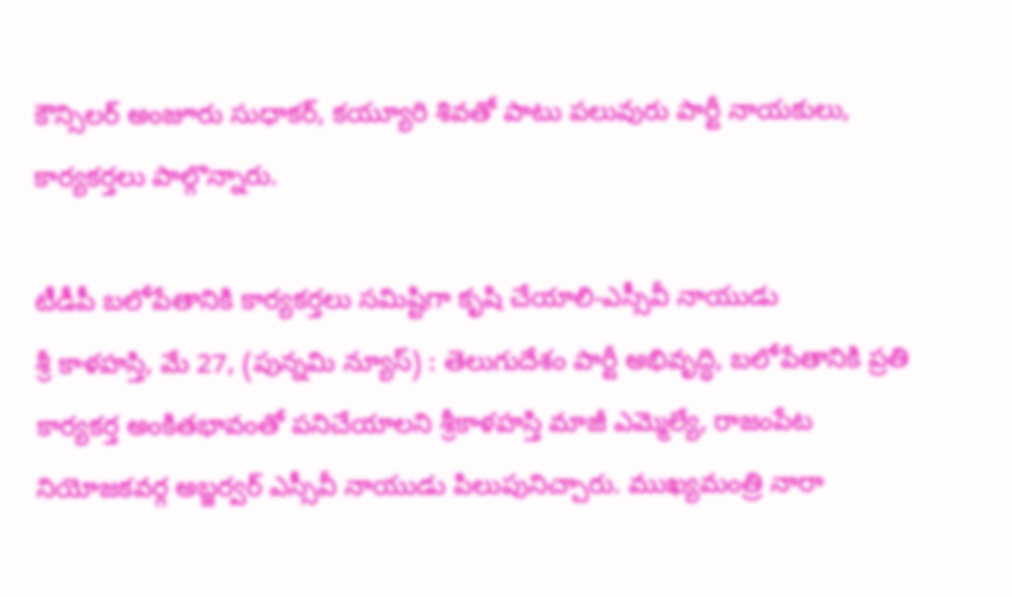కౌన్సిలర్ అంజూరు సుధాకర్, కయ్యూరి శివతో పాటు పలువురు పార్టీ నాయకులు, కార్యకర్తలు పాల్గొన్నారు.

టీడీపీ బలోపేతానికి కార్యకర్తలు సమిష్టిగా కృషి చేయాలి-ఎస్సీవీ నాయుడు
శ్రీ కాళహస్తి, మే 27, (పున్నమి న్యూస్) : తెలుగుదేశం పార్టీ అభివృద్ధి, బలోపేతానికి ప్రతి కార్యకర్త అంకితభావంతో పనిచేయాలని శ్రీకాళహస్తి మాజీ ఎమ్మెల్యే, రాజంపేట నియోజకవర్గ అబ్జర్వర్ ఎస్సీవీ నాయుడు పిలుపునిచ్చారు. ముఖ్యమంత్రి నారా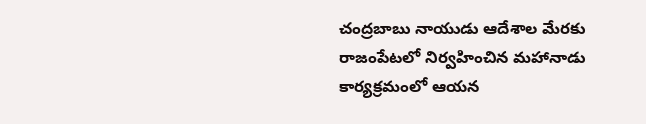చంద్రబాబు నాయుడు ఆదేశాల మేరకు రాజంపేటలో నిర్వహించిన మహానాడు కార్యక్రమంలో ఆయన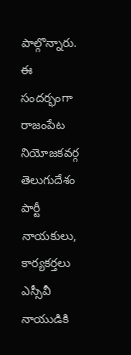పాల్గొన్నారు. ఈ సందర్భంగా రాజంపేట నియోజకవర్గ తెలుగుదేశం పార్టీ నాయకులు, కార్యకర్తలు ఎస్సీవీ నాయుడికి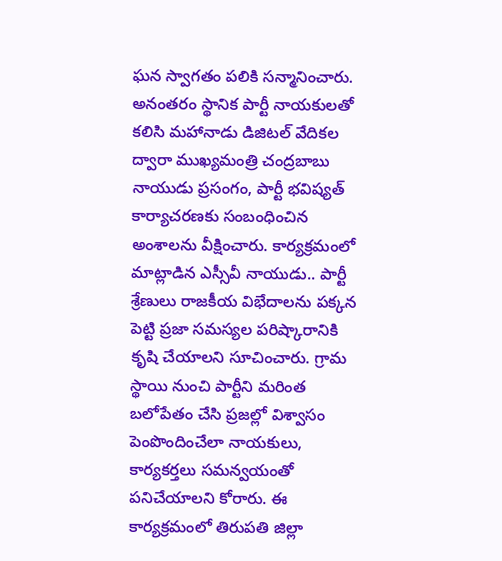ఘన స్వాగతం పలికి సన్మానించారు. అనంతరం స్థానిక పార్టీ నాయకులతో కలిసి మహానాడు డిజిటల్ వేదికల ద్వారా ముఖ్యమంత్రి చంద్రబాబు నాయుడు ప్రసంగం, పార్టీ భవిష్యత్ కార్యాచరణకు సంబంధించిన అంశాలను వీక్షించారు. కార్యక్రమంలో మాట్లాడిన ఎస్సీవీ నాయుడు.. పార్టీ శ్రేణులు రాజకీయ విభేదాలను పక్కన పెట్టి ప్రజా సమస్యల పరిష్కారానికి కృషి చేయాలని సూచించారు. గ్రామ స్థాయి నుంచి పార్టీని మరింత బలోపేతం చేసి ప్రజల్లో విశ్వాసం పెంపొందించేలా నాయకులు, కార్యకర్తలు సమన్వయంతో పనిచేయాలని కోరారు. ఈ కార్యక్రమంలో తిరుపతి జిల్లా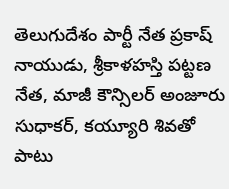తెలుగుదేశం పార్టీ నేత ప్రకాష్ నాయుడు, శ్రీకాళహస్తి పట్టణ నేత, మాజీ కౌన్సిలర్ అంజూరు సుధాకర్, కయ్యూరి శివతో పాటు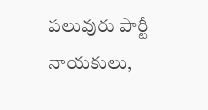పలువురు పార్టీ నాయకులు,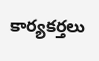కార్యకర్తలు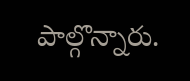పాల్గొన్నారు.